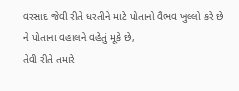વરસાદ જેવી રીતે ધરતીને માટે પોતાનો વૈભવ ખુલ્લો કરે છે ને પોતાના વહાલને વહેતું મૂકે છે,
તેવી રીતે તમારે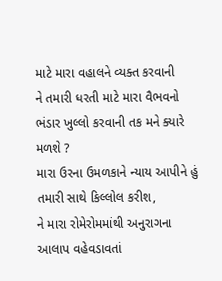માટે મારા વહાલને વ્યક્ત કરવાની
ને તમારી ધરતી માટે મારા વૈભવનો ભંડાર ખુલ્લો કરવાની તક મને ક્યારે મળશે ?
મારા ઉરના ઉમળકાને ન્યાય આપીને હું તમારી સાથે કિલ્લોલ કરીશ,
ને મારા રોમેરોમમાંથી અનુરાગના આલાપ વહેવડાવતાં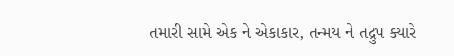તમારી સામે એક ને એકાકાર, તન્મય ને તદ્રુપ ક્યારે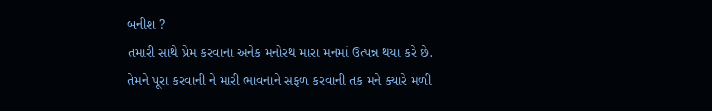બનીશ ?
તમારી સાથે પ્રેમ કરવાના અનેક મનોરથ મારા મનમાં ઉત્પન્ન થયા કરે છે.
તેમને પૂરા કરવાની ને મારી ભાવનાને સફળ કરવાની તક મને ક્યારે મળી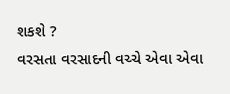શકશે ?
વરસતા વરસાદની વચ્ચે એવા એવા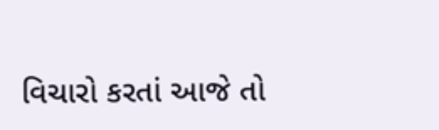વિચારો કરતાં આજે તો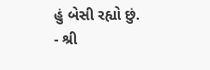હું બેસી રહ્યો છું.
- શ્રી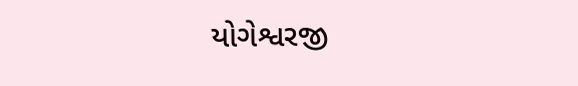યોગેશ્વરજી